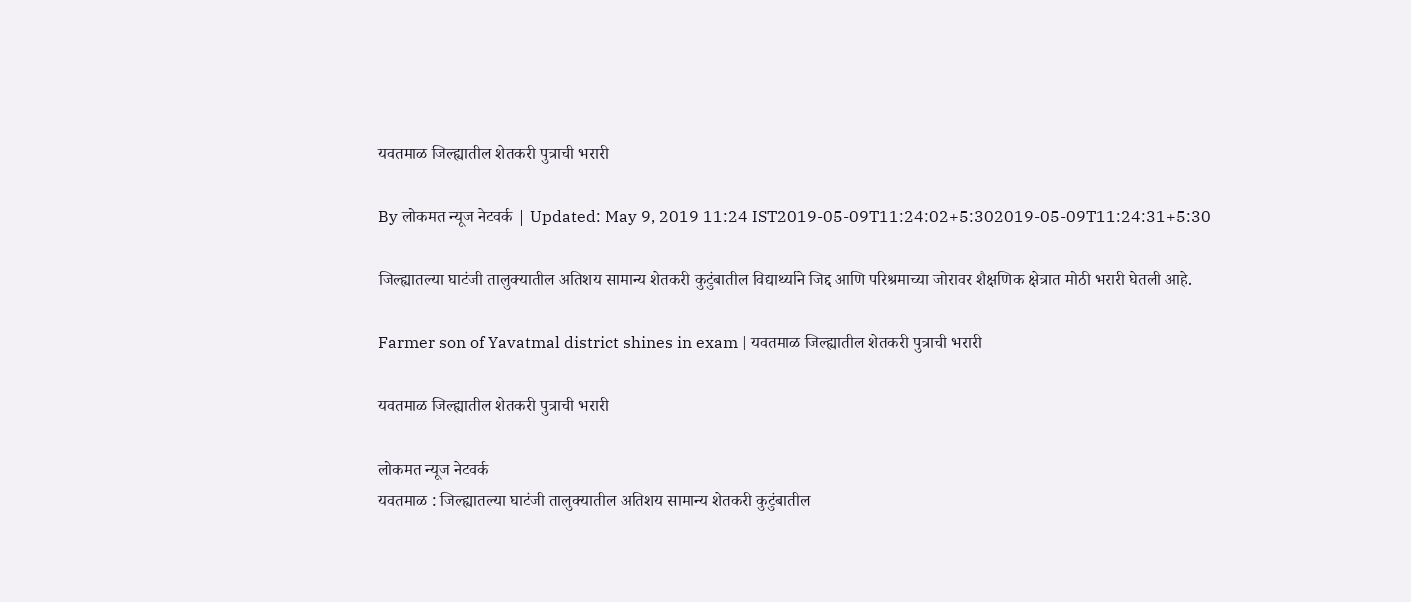यवतमाळ जिल्ह्यातील शेतकरी पुत्राची भरारी

By लोकमत न्यूज नेटवर्क | Updated: May 9, 2019 11:24 IST2019-05-09T11:24:02+5:302019-05-09T11:24:31+5:30

जिल्ह्यातल्या घाटंजी तालुक्यातील अतिशय सामान्य शेतकरी कुटुंबातील विद्यार्थ्याने जिद्द आणि परिश्रमाच्या जोरावर शैक्षणिक क्षेत्रात मोठी भरारी घेतली आहे.

Farmer son of Yavatmal district shines in exam | यवतमाळ जिल्ह्यातील शेतकरी पुत्राची भरारी

यवतमाळ जिल्ह्यातील शेतकरी पुत्राची भरारी

लोकमत न्यूज नेटवर्क
यवतमाळ : जिल्ह्यातल्या घाटंजी तालुक्यातील अतिशय सामान्य शेतकरी कुटुंबातील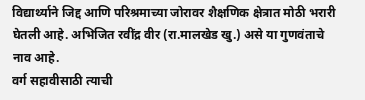विद्यार्थ्याने जिद्द आणि परिश्रमाच्या जोरावर शैक्षणिक क्षेत्रात मोठी भरारी घेतली आहे. अभिजित रवींद्र वीर (रा.मालखेड खु.) असे या गुणवंताचे नाव आहे.
वर्ग सहावीसाठी त्याची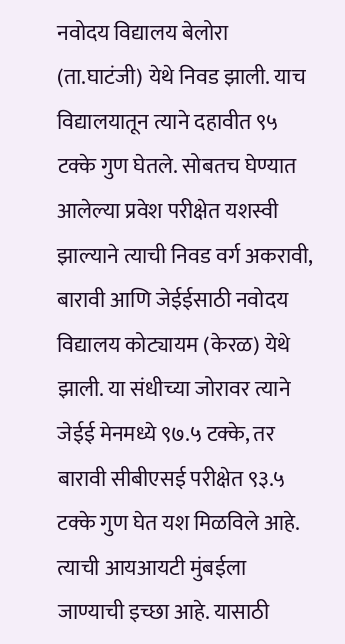नवोदय विद्यालय बेलोरा (ता.घाटंजी) येथे निवड झाली. याच विद्यालयातून त्याने दहावीत ९५ टक्के गुण घेतले. सोबतच घेण्यात आलेल्या प्रवेश परीक्षेत यशस्वी झाल्याने त्याची निवड वर्ग अकरावी, बारावी आणि जेईईसाठी नवोदय विद्यालय कोट्यायम (केरळ) येथे झाली. या संधीच्या जोरावर त्याने जेईई मेनमध्ये ९७.५ टक्के, तर बारावी सीबीएसई परीक्षेत ९३.५ टक्के गुण घेत यश मिळविले आहे. त्याची आयआयटी मुंबईला जाण्याची इच्छा आहे. यासाठी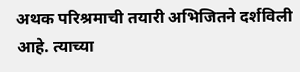अथक परिश्रमाची तयारी अभिजितने दर्शविली आहे. त्याच्या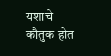यशाचे कौतुक होत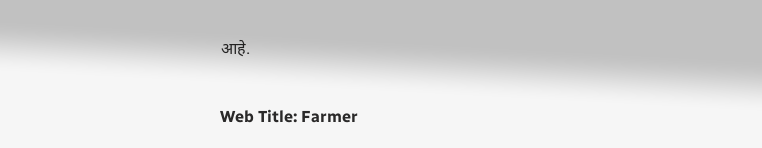आहे.

Web Title: Farmer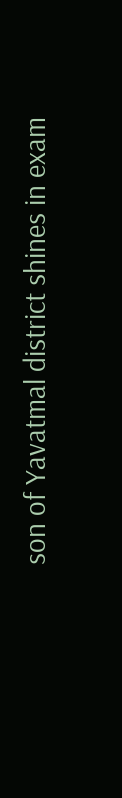son of Yavatmal district shines in exam